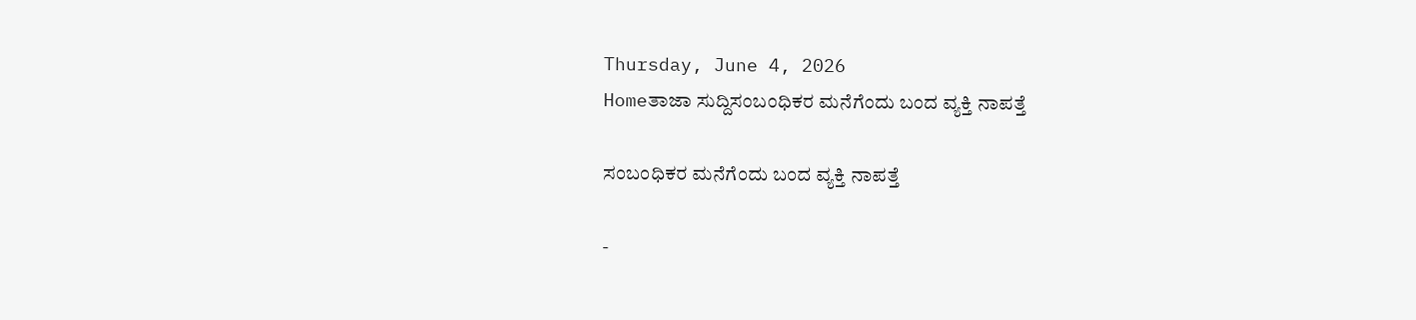Thursday, June 4, 2026
Homeತಾಜಾ ಸುದ್ದಿಸಂಬಂಧಿಕರ ಮನೆಗೆಂದು ಬಂದ ವ್ಯಕ್ತಿ ನಾಪತ್ತೆ

ಸಂಬಂಧಿಕರ ಮನೆಗೆಂದು ಬಂದ ವ್ಯಕ್ತಿ ನಾಪತ್ತೆ

-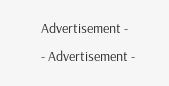Advertisement -
- Advertisement -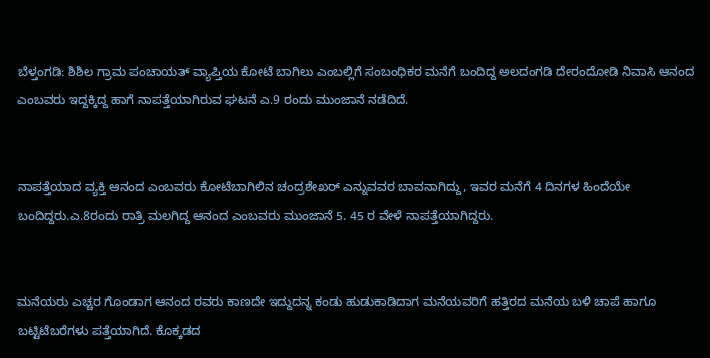ಬೆಳ್ತಂಗಡಿ: ಶಿಶಿಲ ಗ್ರಾಮ ಪಂಚಾಯತ್ ವ್ಯಾಪ್ತಿಯ ಕೋಟೆ ಬಾಗಿಲು ಎಂಬಲ್ಲಿಗೆ ಸಂಬಂಧಿಕರ ಮನೆಗೆ ಬಂದಿದ್ದ ಅಲದಂಗಡಿ ದೇರಂದೋಡಿ ನಿವಾಸಿ ಆನಂದ ಎಂಬವರು ಇದ್ದಕ್ಕಿದ್ದ ಹಾಗೆ ನಾಪತ್ತೆಯಾಗಿರುವ ಘಟನೆ ಎ.9 ರಂದು ಮುಂಜಾನೆ ನಡೆದಿದೆ.


ನಾಪತ್ತೆಯಾದ ವ್ಯಕ್ತಿ ಆನಂದ ಎಂಬವರು ಕೋಟೆಬಾಗಿಲಿನ ಚಂದ್ರಶೇಖರ್ ಎನ್ನುವವರ ಬಾವನಾಗಿದ್ದು, ಇವರ ಮನೆಗೆ 4 ದಿನಗಳ ಹಿಂದೆಯೇ ಬಂದಿದ್ದರು.ಎ.8ರಂದು ರಾತ್ರಿ ಮಲಗಿದ್ದ ಆನಂದ ಎಂಬವರು ಮುಂಜಾನೆ 5. 45 ರ ವೇಳೆ ನಾಪತ್ತೆಯಾಗಿದ್ದರು.


ಮನೆಯರು ಎಚ್ಚರ ಗೊಂಡಾಗ ಆನಂದ ರವರು ಕಾಣದೇ ಇದ್ದುದನ್ನ ಕಂಡು ಹುಡುಕಾಡಿದಾಗ ಮನೆಯವರಿಗೆ ಹತ್ತಿರದ ಮನೆಯ ಬಳಿ ಚಾಪೆ ಹಾಗೂ ಬಟ್ಟಿಟೆಬರೆಗಳು ಪತ್ತೆಯಾಗಿದೆ. ಕೊಕ್ಕಡದ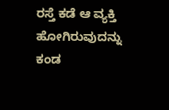ರಸ್ತೆ ಕಡೆ ಆ ವ್ಯಕ್ತಿ ಹೋಗಿರುವುದನ್ನು ಕಂಡ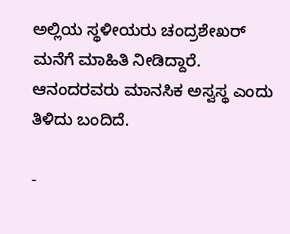ಅಲ್ಲಿಯ ಸ್ಥಳೀಯರು ಚಂದ್ರಶೇಖರ್ ಮನೆಗೆ ಮಾಹಿತಿ ನೀಡಿದ್ದಾರೆ. ಆನಂದರವರು ಮಾನಸಿಕ ಅಸ್ವಸ್ಥ ಎಂದು ತಿಳಿದು ಬಂದಿದೆ.

-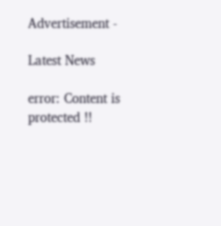Advertisement -

Latest News

error: Content is protected !!